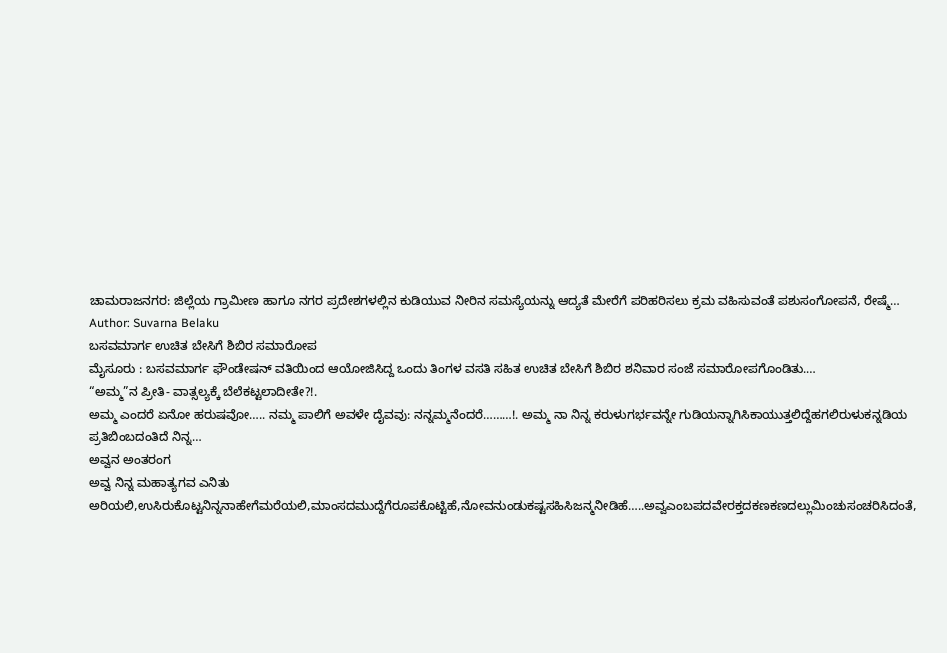ಚಾಮರಾಜನಗರ: ಜಿಲ್ಲೆಯ ಗ್ರಾಮೀಣ ಹಾಗೂ ನಗರ ಪ್ರದೇಶಗಳಲ್ಲಿನ ಕುಡಿಯುವ ನೀರಿನ ಸಮಸ್ಯೆಯನ್ನು ಆದ್ಯತೆ ಮೇರೆಗೆ ಪರಿಹರಿಸಲು ಕ್ರಮ ವಹಿಸುವಂತೆ ಪಶುಸಂಗೋಪನೆ, ರೇಷ್ಮೆ…
Author: Suvarna Belaku
ಬಸವಮಾರ್ಗ ಉಚಿತ ಬೇಸಿಗೆ ಶಿಬಿರ ಸಮಾರೋಪ
ಮೈಸೂರು : ಬಸವಮಾರ್ಗ ಫೌಂಡೇಷನ್ ವತಿಯಿಂದ ಆಯೋಜಿಸಿದ್ದ ಒಂದು ತಿಂಗಳ ವಸತಿ ಸಹಿತ ಉಚಿತ ಬೇಸಿಗೆ ಶಿಬಿರ ಶನಿವಾರ ಸಂಜೆ ಸಮಾರೋಪಗೊಂಡಿತು.…
“ಅಮ್ಮ”ನ ಪ್ರೀತಿ- ವಾತ್ಸಲ್ಯಕ್ಕೆ ಬೆಲೆಕಟ್ಟಲಾದೀತೇ?!.
ಅಮ್ಮ ಎಂದರೆ ಏನೋ ಹರುಷವೋ….. ನಮ್ಮ ಪಾಲಿಗೆ ಅವಳೇ ದೈವವು: ನನ್ನಮ್ಮನೆಂದರೆ………!. ಅಮ್ಮ ನಾ ನಿನ್ನ ಕರುಳುಗರ್ಭವನ್ನೇ ಗುಡಿಯನ್ನಾಗಿಸಿಕಾಯುತ್ತಲಿದ್ದೆಹಗಲಿರುಳುಕನ್ನಡಿಯ ಪ್ರತಿಬಿಂಬದಂತಿದೆ ನಿನ್ನ…
ಅವ್ವನ ಅಂತರಂಗ
ಅವ್ವ ನಿನ್ನ ಮಹಾತ್ಯಗವ ಎನಿತು ಅರಿಯಲಿ,ಉಸಿರುಕೊಟ್ಟನಿನ್ನನಾಹೇಗೆಮರೆಯಲಿ,ಮಾಂಸದಮುದ್ದೆಗೆರೂಪಕೊಟ್ಟಿಹೆ,ನೋವನುಂಡುಕಷ್ಟಸಹಿಸಿಜನ್ಮನೀಡಿಹೆ…..ಅವ್ವಎಂಬಪದವೇರಕ್ತದಕಣಕಣದಲ್ಲುಮಿಂಚುಸಂಚರಿಸಿದಂತೆ,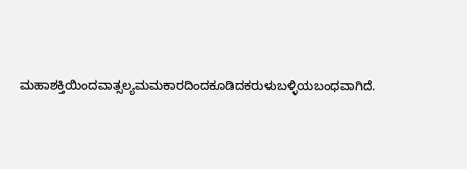ಮಹಾಶಕ್ತಿಯಿಂದವಾತ್ಸಲ್ಯಮಮಕಾರದಿಂದಕೂಡಿದಕರುಳುಬಳ್ಳಿಯಬಂಧವಾಗಿದೆ.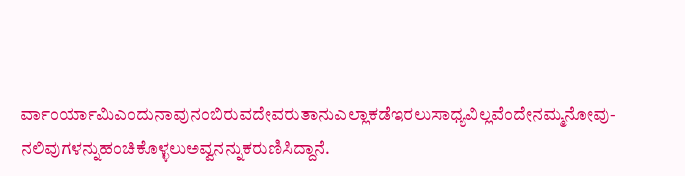ರ್ವಾಂರ್ಯಾಮಿಎಂದುನಾವುನಂಬಿರುವದೇವರುತಾನುಎಲ್ಲಾಕಡೆಇರಲುಸಾಧ್ಯವಿಲ್ಲವೆಂದೇನಮ್ಮನೋವು-ನಲಿವುಗಳನ್ನುಹಂಚಿಕೊಳ್ಳಲುಅವ್ವನನ್ನುಕರುಣಿಸಿದ್ದಾನೆ.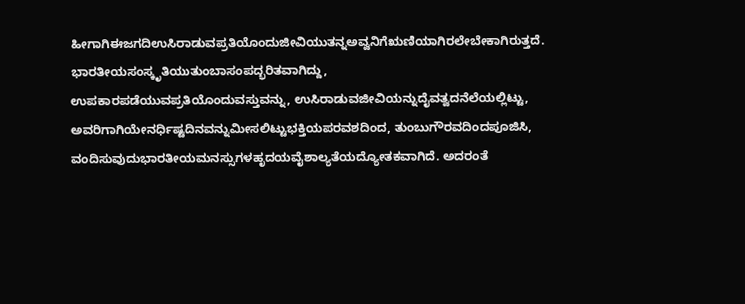ಹೀಗಾಗಿಈಜಗದಿಉಸಿರಾಡುವಪ್ರತಿಯೊಂದುಜೀವಿಯುತನ್ನಅವ್ವನಿಗೆಋಣಿಯಾಗಿರಲೇಬೇಕಾಗಿರುತ್ತದೆ. ಭಾರತೀಯಸಂಸ್ಕೃತಿಯುತುಂಬಾಸಂಪದ್ಭರಿತವಾಗಿದ್ದು, ಉಪಕಾರಪಡೆಯುವಪ್ರತಿಯೊಂದುವಸ್ತುವನ್ನು, ಉಸಿರಾಡುವಜೀವಿಯನ್ನುದೈವತ್ವದನೆಲೆಯಲ್ಲಿಟ್ಟು, ಅವರಿಗಾಗಿಯೇನರ್ಧಿಷ್ಟದಿನವನ್ನುಮೀಸಲಿಟ್ಟುಭಕ್ತಿಯಪರವಶದಿಂದ, ತುಂಬುಗೌರವದಿಂದಪೂಜಿಸಿ, ವಂದಿಸುವುದುಭಾರತೀಯಮನಸ್ಸುಗಳಹೃದಯವೈಶಾಲ್ಯತೆಯದ್ಯೋತಕವಾಗಿದೆ. ಅದರಂತೆ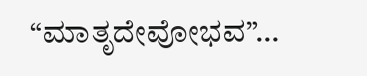“ಮಾತೃದೇವೋಭವ”…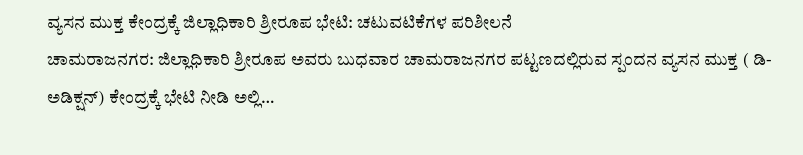ವ್ಯಸನ ಮುಕ್ತ ಕೇಂದ್ರಕ್ಕೆ ಜಿಲ್ಲಾಧಿಕಾರಿ ಶ್ರೀರೂಪ ಭೇಟಿ: ಚಟುವಟಿಕೆಗಳ ಪರಿಶೀಲನೆ
ಚಾಮರಾಜನಗರ: ಜಿಲ್ಲಾಧಿಕಾರಿ ಶ್ರೀರೂಪ ಅವರು ಬುಧವಾರ ಚಾಮರಾಜನಗರ ಪಟ್ಟಣದಲ್ಲಿರುವ ಸ್ಪಂದನ ವ್ಯಸನ ಮುಕ್ತ ( ಡಿ-ಅಡಿಕ್ಷನ್) ಕೇಂದ್ರಕ್ಕೆ ಭೇಟಿ ನೀಡಿ ಅಲ್ಲಿ…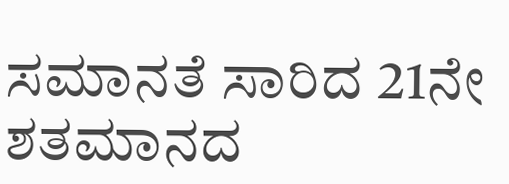ಸಮಾನತೆ ಸಾರಿದ 21ನೇ ಶತಮಾನದ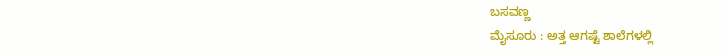ಬಸವಣ್ಣ
ಮೈಸೂರು : ಅತ್ತ ಆಗಷ್ಟೆ ಶಾಲೆಗಳಲ್ಲಿ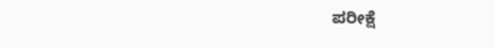ಪರೀಕ್ಷೆ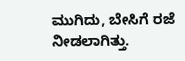ಮುಗಿದು, ಬೇಸಿಗೆ ರಜೆ ನೀಡಲಾಗಿತ್ತು.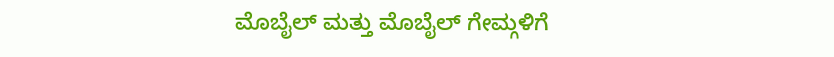ಮೊಬೈಲ್ ಮತ್ತು ಮೊಬೈಲ್ ಗೇಮ್ಗಳಿಗೆ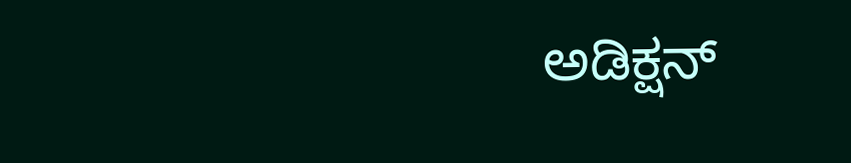ಅಡಿಕ್ಷನ್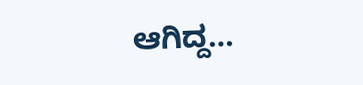ಆಗಿದ್ದ…